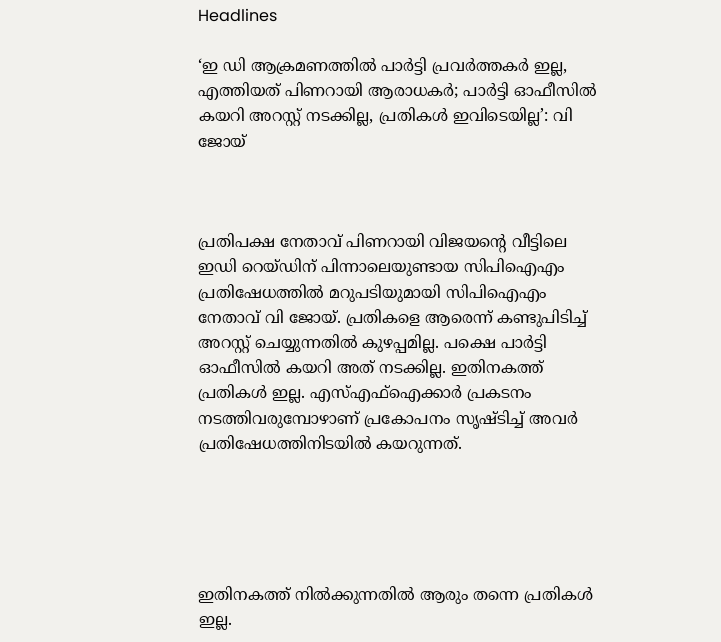Headlines

‘ഇ ഡി ആക്രമണത്തിൽ പാർട്ടി പ്രവർത്തകർ ഇല്ല, എത്തിയത് പിണറായി ആരാധകർ; പാർട്ടി ഓഫീസിൽ കയറി അറസ്റ്റ് നടക്കില്ല, പ്രതികൾ ഇവിടെയില്ല’: വി ജോയ്



പ്രതിപക്ഷ നേതാവ് പിണറായി വിജയൻ്റെ വീട്ടിലെ ഇഡി റെയ്ഡിന് പിന്നാലെയുണ്ടായ സിപിഐഎം പ്രതിഷേധത്തിൽ മറുപടിയുമായി സിപിഐഎം നേതാവ് വി ജോയ്. പ്രതികളെ ആരെന്ന് കണ്ടുപിടിച്ച് അറസ്റ്റ് ചെയ്യുന്നതിൽ കുഴപ്പമില്ല. പക്ഷെ പാർട്ടി ഓഫീസിൽ കയറി അത് നടക്കില്ല. ഇതിനകത്ത് പ്രതികൾ ഇല്ല. എസ്എഫ്‌ഐക്കാർ പ്രകടനം നടത്തിവരുമ്പോഴാണ് പ്രകോപനം സൃഷ്‌ടിച്ച്‌ അവർ പ്രതിഷേധത്തിനിടയിൽ കയറുന്നത്.





ഇതിനകത്ത് നിൽക്കുന്നതിൽ ആരും തന്നെ പ്രതികൾ ഇല്ല.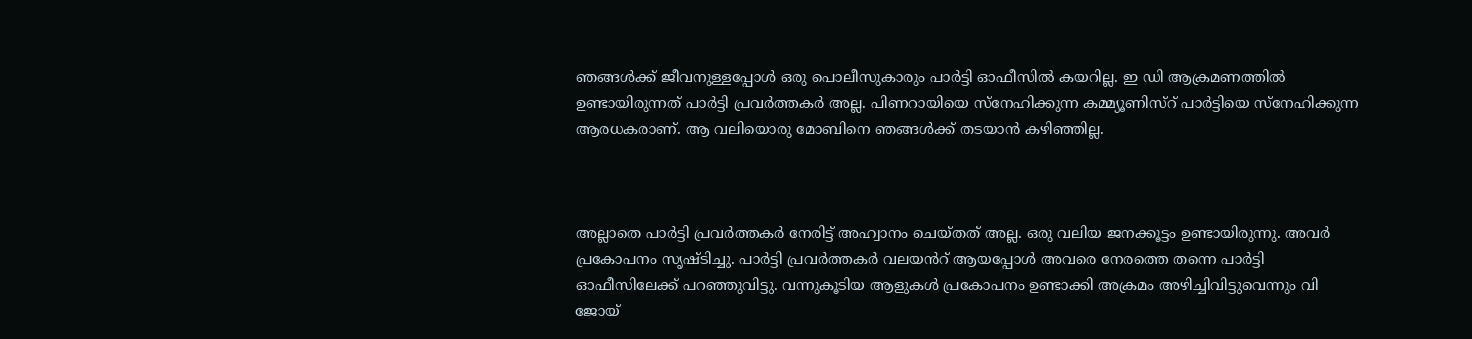ഞങ്ങൾക്ക് ജീവനുള്ളപ്പോൾ ഒരു പൊലീസുകാരും പാർട്ടി ഓഫീസിൽ കയറില്ല. ഇ ഡി ആക്രമണത്തിൽ ഉണ്ടായിരുന്നത് പാർട്ടി പ്രവർത്തകർ അല്ല. പിണറായിയെ സ്നേഹിക്കുന്ന കമ്മ്യൂണിസ്റ് പാർട്ടിയെ സ്നേഹിക്കുന്ന ആരധകരാണ്. ആ വലിയൊരു മോബിനെ ഞങ്ങൾക്ക് തടയാൻ കഴിഞ്ഞില്ല.



അല്ലാതെ പാർട്ടി പ്രവർത്തകർ നേരിട്ട് അഹ്വാനം ചെയ്‌തത്‌ അല്ല. ഒരു വലിയ ജനക്കൂട്ടം ഉണ്ടായിരുന്നു. അവർ പ്രകോപനം സൃഷ്‌ടിച്ചു. പാർട്ടി പ്രവർത്തകർ വലയൻറ് ആയപ്പോൾ അവരെ നേരത്തെ തന്നെ പാർട്ടി ഓഫീസിലേക്ക് പറഞ്ഞുവിട്ടു. വന്നുകൂടിയ ആളുകൾ പ്രകോപനം ഉണ്ടാക്കി അക്രമം അഴിച്ചിവിട്ടുവെന്നും വി ജോയ്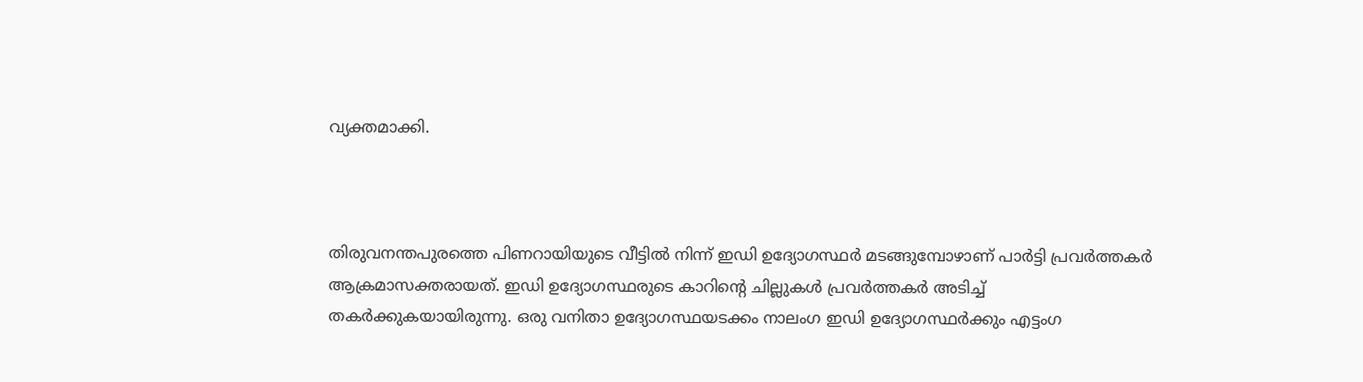വ്യക്തമാക്കി.



തിരുവനന്തപുരത്തെ പിണറായിയുടെ വീട്ടിൽ നിന്ന് ഇഡി ഉദ്യോഗസ്ഥർ മടങ്ങുമ്പോഴാണ് പാർട്ടി പ്രവർത്തകർ ആക്രമാസക്തരായത്. ഇഡി ഉദ്യോഗസ്ഥരുടെ കാറിന്റെ ചില്ലുകൾ പ്രവർത്തകർ അടിച്ച് തകർക്കുകയായിരുന്നു. ഒരു വനിതാ ഉദ്യോഗസ്ഥയടക്കം നാലംഗ ഇഡി ഉദ്യോഗസ്ഥർക്കും എട്ടംഗ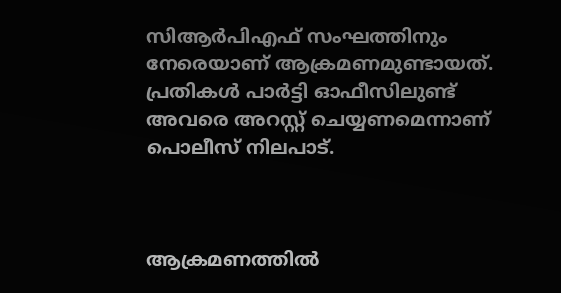സിആർപിഎഫ് സംഘത്തിനും നേരെയാണ് ആക്രമണമുണ്ടായത്. പ്രതികൾ പാർട്ടി ഓഫീസിലുണ്ട് അവരെ അറസ്റ്റ് ചെയ്യണമെന്നാണ് പൊലീസ് നിലപാട്.



ആക്രമണത്തിൽ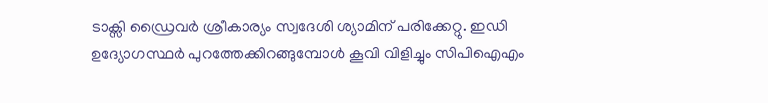ടാക്സി ഡ്രൈവർ ശ്രീകാര്യം സ്വദേശി ശ്യാമിന് പരിക്കേറ്റു. ഇഡി ഉദ്യോഗസ്ഥർ പുറത്തേക്കിറങ്ങുമ്പോൾ കൂവി വിളിച്ചും സിപിഐഎം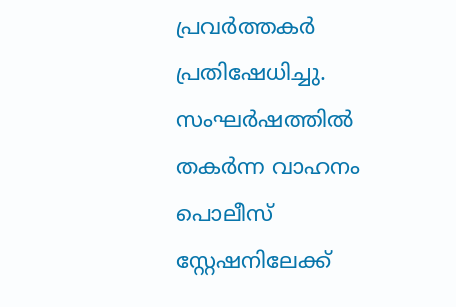പ്രവർത്തകർ പ്രതിഷേധിച്ചു. സംഘർഷത്തിൽ തകർന്ന വാഹനം പൊലീസ് സ്റ്റേഷനിലേക്ക്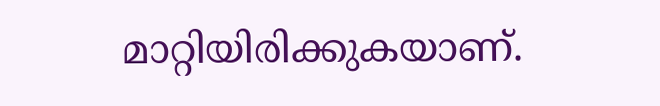മാറ്റിയിരിക്കുകയാണ്.